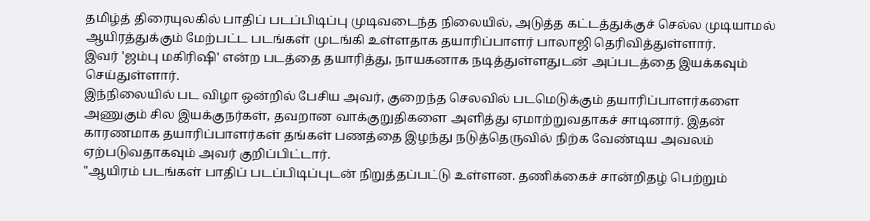தமிழ்த் திரையுலகில் பாதிப் படப்பிடிப்பு முடிவடைந்த நிலையில், அடுத்த கட்டத்துக்குச் செல்ல முடியாமல் ஆயிரத்துக்கும் மேற்பட்ட படங்கள் முடங்கி உள்ளதாக தயாரிப்பாளர் பாலாஜி தெரிவித்துள்ளார்.
இவர் 'ஜம்பு மகிரிஷி' என்ற படத்தை தயாரித்து, நாயகனாக நடித்துள்ளதுடன் அப்படத்தை இயக்கவும் செய்துள்ளார்.
இந்நிலையில் பட விழா ஒன்றில் பேசிய அவர், குறைந்த செலவில் படமெடுக்கும் தயாரிப்பாளர்களை அணுகும் சில இயக்குநர்கள், தவறான வாக்குறுதிகளை அளித்து ஏமாற்றுவதாகச் சாடினார். இதன் காரணமாக தயாரிப்பாளர்கள் தங்கள் பணத்தை இழந்து நடுத்தெருவில் நிற்க வேண்டிய அவலம் ஏற்படுவதாகவும் அவர் குறிப்பிட்டார்.
"ஆயிரம் படங்கள் பாதிப் படப்பிடிப்புடன் நிறுத்தப்பட்டு உள்ளன. தணிக்கைச் சான்றிதழ் பெற்றும்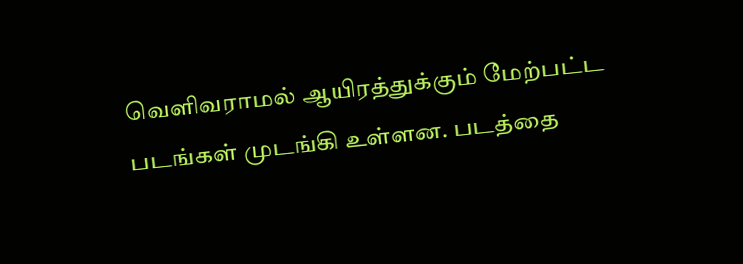வெளிவராமல் ஆயிரத்துக்கும் மேற்பட்ட படங்கள் முடங்கி உள்ளன. படத்தை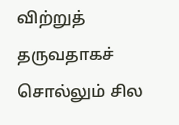விற்றுத் தருவதாகச் சொல்லும் சில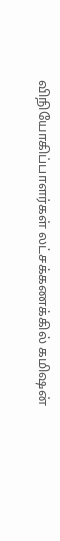விநியோகிப்பாளர்கள் லட்சக்கணக்கில் கமிஷன்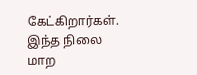கேட்கிறார்கள். இந்த நிலை மாற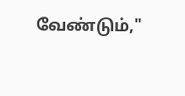வேண்டும்,"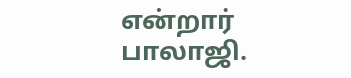என்றார் பாலாஜி.